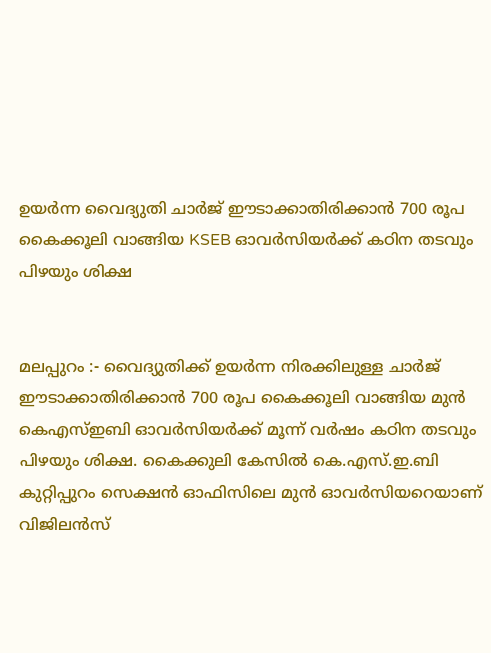ഉയർന്ന വൈദ്യുതി ചാർജ് ഈടാക്കാതിരിക്കാൻ 700 രൂപ കൈക്കൂലി വാങ്ങിയ KSEB ഓവർസിയർക്ക് കഠിന തടവും പിഴയും ശിക്ഷ


മലപ്പുറം :- വൈദ്യുതിക്ക് ഉയർന്ന നിരക്കിലുള്ള ചാർജ് ഈടാക്കാതിരിക്കാൻ 700 രൂപ കൈക്കൂലി വാങ്ങിയ മുൻ കെഎസ്ഇബി ഓവർസിയർക്ക് മൂന്ന് വർഷം കഠിന തടവും പിഴയും ശിക്ഷ. കൈക്കുലി കേസിൽ കെ.എസ്.ഇ.ബി കുറ്റിപ്പുറം സെക്ഷൻ ഓഫിസിലെ മുൻ ഓവർസിയറെയാണ് വിജിലൻസ്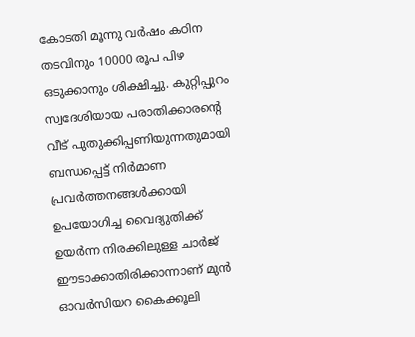കോടതി മൂന്നു വർഷം കഠിന തടവിനും 10000 രൂപ പിഴ ഒടുക്കാനും ശിക്ഷിച്ചു. കുറ്റിപ്പുറം സ്വദേശിയായ പരാതിക്കാരൻ്റെ വീട് പുതുക്കിപ്പണിയുന്നതുമായി ബന്ധപ്പെട്ട് നിർമാണ പ്രവർത്തനങ്ങൾക്കായി ഉപയോഗിച്ച വൈദ്യുതിക്ക് ഉയർന്ന നിരക്കിലുള്ള ചാർജ് ഈടാക്കാതിരിക്കാന്നാണ് മുൻ ഓവർസിയറ കൈക്കൂലി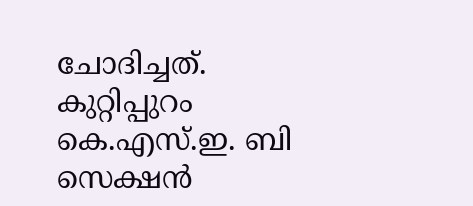ചോദിച്ചത്. കുറ്റിപ്പുറം കെ.എസ്.ഇ. ബി സെക്ഷൻ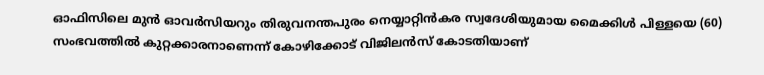ഓഫിസിലെ മുൻ ഓവർസിയറും തിരുവനന്തപുരം നെയ്യാറ്റിൻകര സ്വദേശിയുമായ മൈക്കിൾ പിള്ളയെ (60) സംഭവത്തിൽ കുറ്റക്കാരനാണെന്ന് കോഴിക്കോട് വിജിലൻസ് കോടതിയാണ്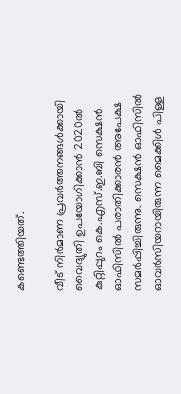കണ്ടെത്തിയത്.

വീട് നിർമാണ പ്രവർത്തനങ്ങൾക്കായി വൈദ്യുതി ഉപയോഗിക്കാൻ 2020ൽ കുറ്റിപ്പുറം കെ.എസ്.ഇ.ബി സെക്ഷൻ ഓഫിസിൽ പരാതിക്കാരൻ അപേക്ഷ സമർപ്പിച്ചിരുന്നു. സെക്ഷൻ ഓഫിസിൽ ഓവർസിയറായിരുന്ന മൈക്കിൾ പിള്ള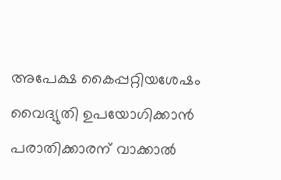അപേക്ഷ കൈപ്പറ്റിയശേഷം വൈദ്യുതി ഉപയോഗിക്കാൻ പരാതിക്കാരന് വാക്കാൽ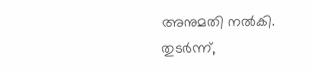അനുമതി നൽകി. തുടർന്ന്,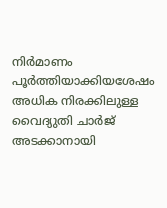നിർമാണം പൂർത്തിയാക്കിയശേഷം അധിക നിരക്കിലുള്ള വൈദ്യുതി ചാർജ് അടക്കാനായി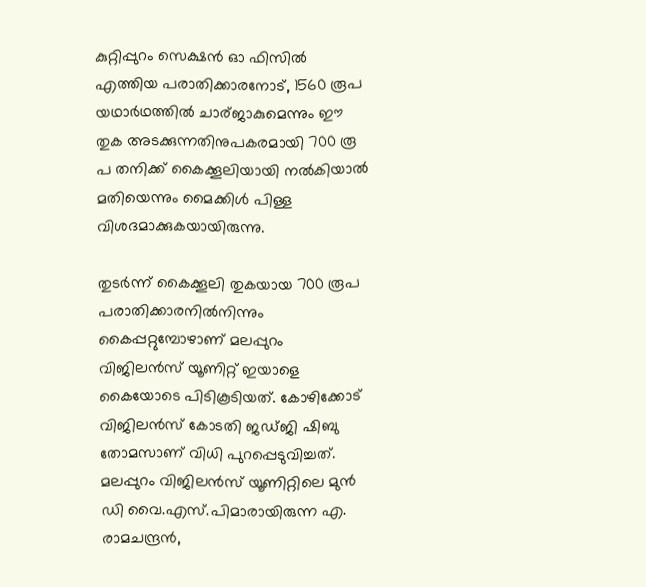കുറ്റിപ്പുറം സെക്ഷൻ ഓ ഫിസിൽ എത്തിയ പരാതിക്കാരനോട്, 1560 രൂപ യഥാർഥത്തിൽ ചാര്‌ജാകുമെന്നും ഈ തുക അടക്കുന്നതിനുപകരമായി 700 രൂ പ തനിക്ക് കൈക്കൂലിയായി നൽകിയാൽ മതിയെന്നും മൈക്കിൾ പിള്ള വിശദമാക്കുകയായിരുന്നു.

തുടർന്ന് കൈക്കൂലി തുകയായ 700 രൂപ പരാതിക്കാരനിൽനിന്നും കൈപ്പറ്റുമ്പോഴാണ് മലപ്പുറം വിജിലൻസ് യൂണിറ്റ് ഇയാളെ കൈയോടെ പിടികൂടിയത്. കോഴിക്കോട് വിജിലൻസ് കോടതി ജഡ്‌ജി ഷിബു തോമസാണ് വിധി പുറപ്പെടുവിച്ചത്. മലപ്പുറം വിജിലൻസ് യൂണിറ്റിലെ മുൻ ഡി വൈ.എസ്.പിമാരായിരുന്ന എ. രാമചന്ദ്രൻ,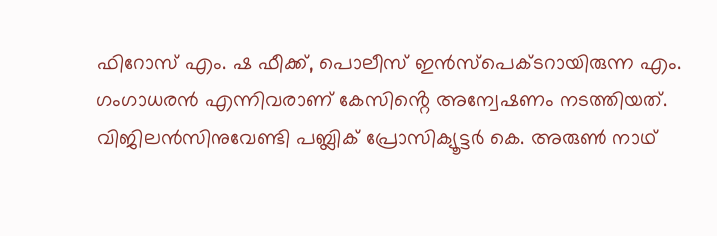ഫിറോസ് എം. ഷ ഫീക്ക്, പൊലീസ് ഇൻസ്പെക്ടറായിരുന്ന എം. ഗംഗാധരൻ എന്നിവരാണ് കേസിൻ്റെ അന്വേഷണം നടത്തിയത്. വിജിലൻസിനുവേണ്ടി പബ്ലിക് പ്രോസിക്യൂട്ടർ കെ. അരുൺ നാഥ്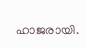ഹാജരായി.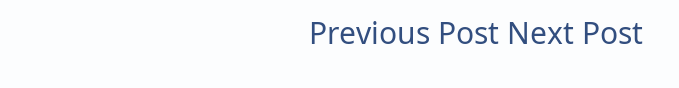Previous Post Next Post